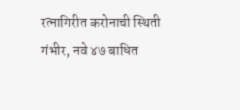रत्नागिरीत करोनाची स्थिती गंभीर, नवे ४७ बाधित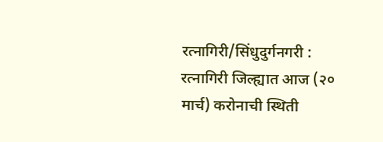रत्नागिरी/सिंधुदुर्गनगरी : रत्नागिरी जिल्ह्यात आज (२० मार्च) करोनाची स्थिती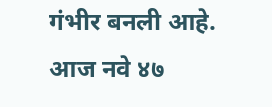गंभीर बनली आहे. आज नवे ४७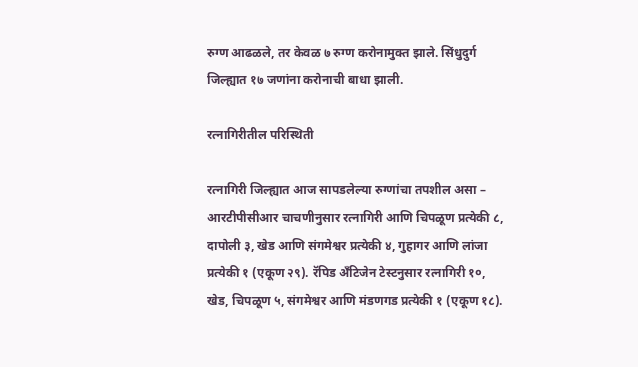रुग्ण आढळले, तर केवळ ७ रुग्ण करोनामुक्त झाले. सिंधुदुर्ग जिल्ह्यात १७ जणांना करोनाची बाधा झाली.

रत्नागिरीतील परिस्थिती

रत्नागिरी जिल्ह्यात आज सापडलेल्या रुग्णांचा तपशील असा – आरटीपीसीआर चाचणीनुसार रत्नागिरी आणि चिपळूण प्रत्येकी ८, दापोली ३, खेड आणि संगमेश्वर प्रत्येकी ४, गुहागर आणि लांजा प्रत्येकी १ (एकूण २९). रॅपिड अँटिजेन टेस्टनुसार रत्नागिरी १०, खेड, चिपळूण ५, संगमेश्वर आणि मंडणगड प्रत्येकी १ (एकूण १८).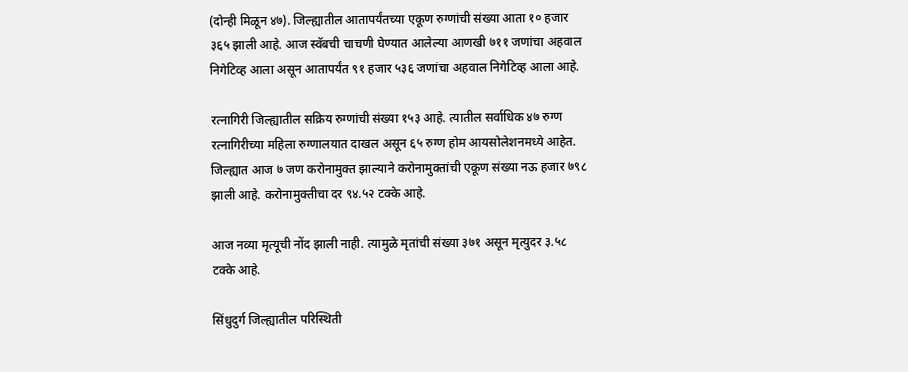(दोन्ही मिळून ४७). जिल्ह्यातील आतापर्यंतच्या एकूण रुग्णांची संख्या आता १० हजार ३६५ झाली आहे. आज स्वॅबची चाचणी घेण्यात आलेल्या आणखी ७११ जणांचा अहवाल निगेटिव्ह आला असून आतापर्यंत ९१ हजार ५३६ जणांचा अहवाल निगेटिव्ह आला आहे.

रत्नागिरी जिल्ह्यातील सक्रिय रुग्णांची संख्या १५३ आहे. त्यातील सर्वाधिक ४७ रुग्ण रत्नागिरीच्या महिला रुग्णालयात दाखल असून ६५ रुग्ण होम आयसोलेशनमध्ये आहेत. जिल्ह्यात आज ७ जण करोनामुक्त झाल्याने करोनामुक्तांची एकूण संख्या नऊ हजार ७९८ झाली आहे. करोनामुक्तीचा दर ९४.५२ टक्के आहे.

आज नव्या मृत्यूची नोंद झाली नाही. त्यामुळे मृतांची संख्या ३७१ असून मृत्युदर ३.५८ टक्के आहे.

सिंधुदुर्ग जिल्ह्यातील परिस्थिती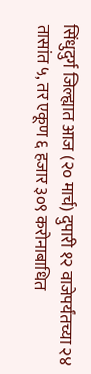सिंधुदुर्ग जिल्ह्यात आज (२० मार्च) दुपारी १२ वाजेपर्यंतच्या २४ तासांत ५, तर एकूण ६ हजार ३०९ करोनाबाधित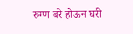रुग्ण बरे होऊन घरी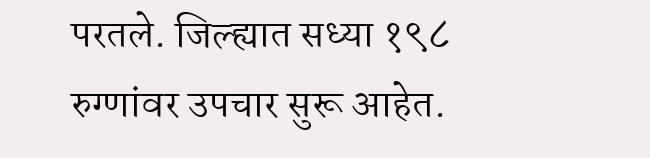परतले. जिल्ह्यात सध्या १९८ रुग्णांवर उपचार सुरू आहेत.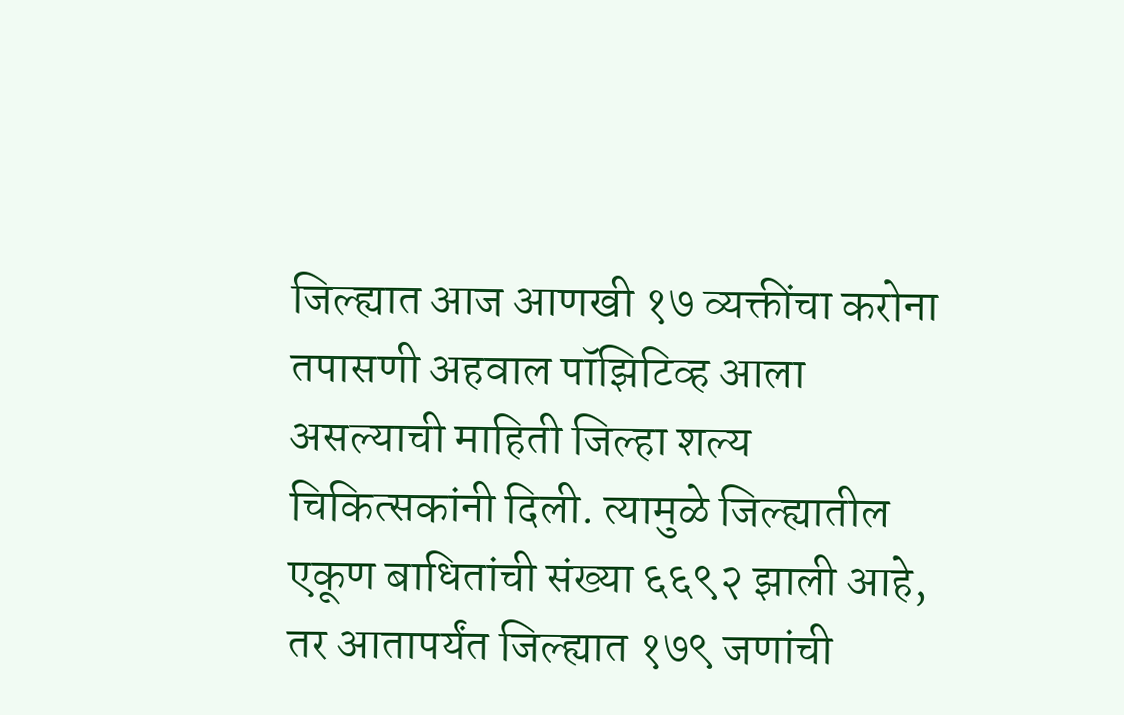जिल्ह्यात आज आणखी १७ व्यक्तींचा करोना तपासणी अहवाल पॉझिटिव्ह आला असल्याची माहिती जिल्हा शल्य चिकित्सकांनी दिली. त्यामुळे जिल्ह्यातील एकूण बाधितांची संख्या ६६९२ झाली आहे, तर आतापर्यंत जिल्ह्यात १७९ जणांची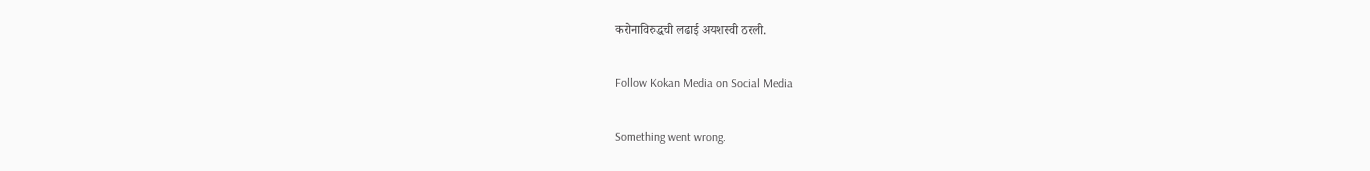करोनाविरुद्धची लढाई अयशस्वी ठरली.

Follow Kokan Media on Social Media

Something went wrong.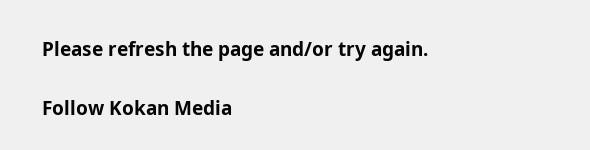Please refresh the page and/or try again.

Follow Kokan Media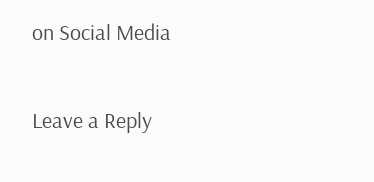on Social Media

Leave a Reply